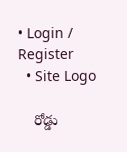• Login / Register
  • Site Logo

    రోడ్డు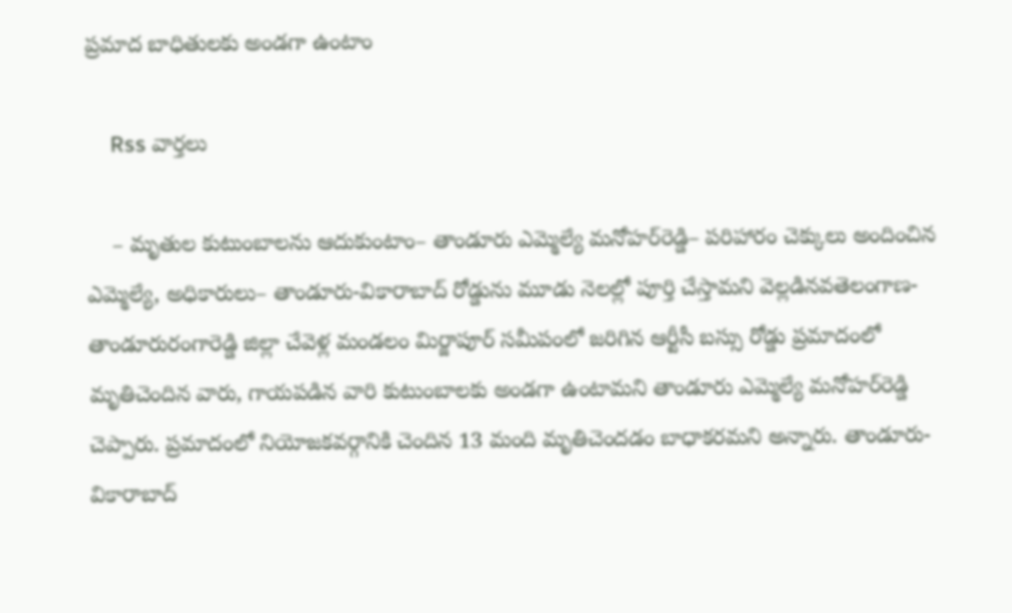ప్రమాద బాధితులకు అండగా ఉంటాం

    Rss వార్తలు

    – మృతుల కుటుంబాలను ఆదుకుంటాం– తాండూరు ఎమ్మెల్యే మనోహర్‌రెడ్డి– పరిహారం చెక్కులు అందించిన ఎమ్మెల్యే, అధికారులు– తాండూరు-వికారాబాద్‌ రోడ్డును మూడు నెలల్లో పూర్తి చేస్తామని వెల్లడినవతెలంగాణ-తాండూరురంగారెడ్డి జిల్లా చేవెళ్ల మండలం మిర్జాపూర్‌ సమీపంలో జరిగిన ఆర్టీసీ బస్సు రోడ్డు ప్రమాదంలో మృతిచెందిన వారు, గాయపడిన వారి కుటుంబాలకు అండగా ఉంటామని తాండూరు ఎమ్మెల్యే మనోహర్‌రెడ్డి చెప్పారు. ప్రమాదంలో నియోజకవర్గానికి చెందిన 13 మంది మృతిచెందడం బాధాకరమని అన్నారు. తాండూరు-వికారాబాద్‌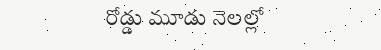రోడ్డు మూడు నెలల్లో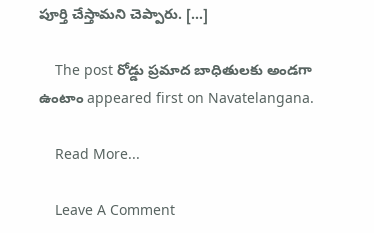పూర్తి చేస్తామని చెప్పారు. […]

    The post రోడ్డు ప్రమాద బాధితులకు అండగా ఉంటాం appeared first on Navatelangana.

    Read More...

    Leave A Comment